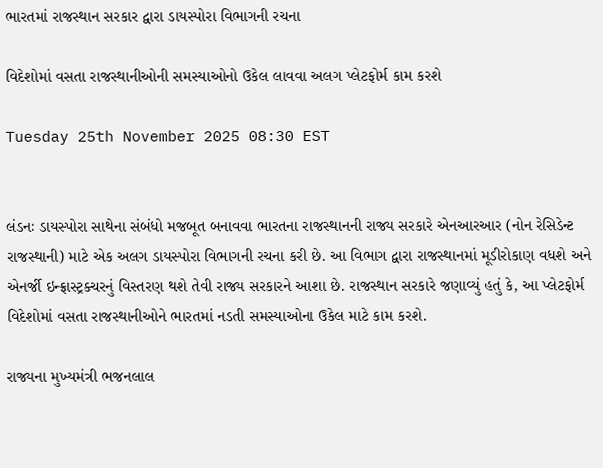ભારતમાં રાજસ્થાન સરકાર દ્વારા ડાયસ્પોરા વિભાગની રચના

વિદેશોમાં વસતા રાજસ્થાનીઓની સમસ્યાઓનો ઉકેલ લાવવા અલગ પ્લેટફોર્મ કામ કરશે

Tuesday 25th November 2025 08:30 EST


લંડનઃ ડાયસ્પોરા સાથેના સંબંધો મજબૂત બનાવવા ભારતના રાજસ્થાનની રાજ્ય સરકારે એનઆરઆર (નોન રેસિડેન્ટ રાજસ્થાની) માટે એક અલગ ડાયસ્પોરા વિભાગની રચના કરી છે. આ વિભાગ દ્વારા રાજસ્થાનમાં મૂડીરોકાણ વધશે અને એનર્જી ઇન્ફ્રાસ્ટ્રક્ચરનું વિસ્તરણ થશે તેવી રાજ્ય સરકારને આશા છે. રાજસ્થાન સરકારે જણાવ્યું હતું કે, આ પ્લેટફોર્મ વિદેશોમાં વસતા રાજસ્થાનીઓને ભારતમાં નડતી સમસ્યાઓના ઉકેલ માટે કામ કરશે.

રાજ્યના મુખ્યમંત્રી ભજનલાલ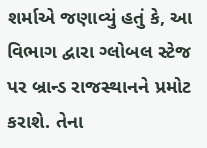શર્માએ જણાવ્યું હતું કે, આ વિભાગ દ્વારા ગ્લોબલ સ્ટેજ પર બ્રાન્ડ રાજસ્થાનને પ્રમોટ કરાશે. તેના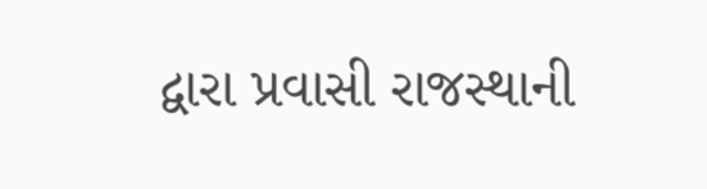દ્વારા પ્રવાસી રાજસ્થાની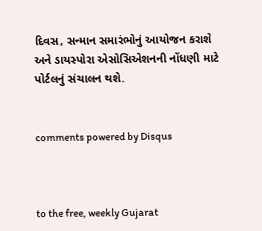દિવસ, સન્માન સમારંભોનું આયોજન કરાશે અને ડાયસ્પોરા એસોસિએશનની નોંધણી માટે પોર્ટલનું સંચાલન થશે.


comments powered by Disqus



to the free, weekly Gujarat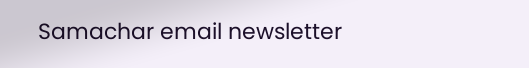Samachar email newsletter